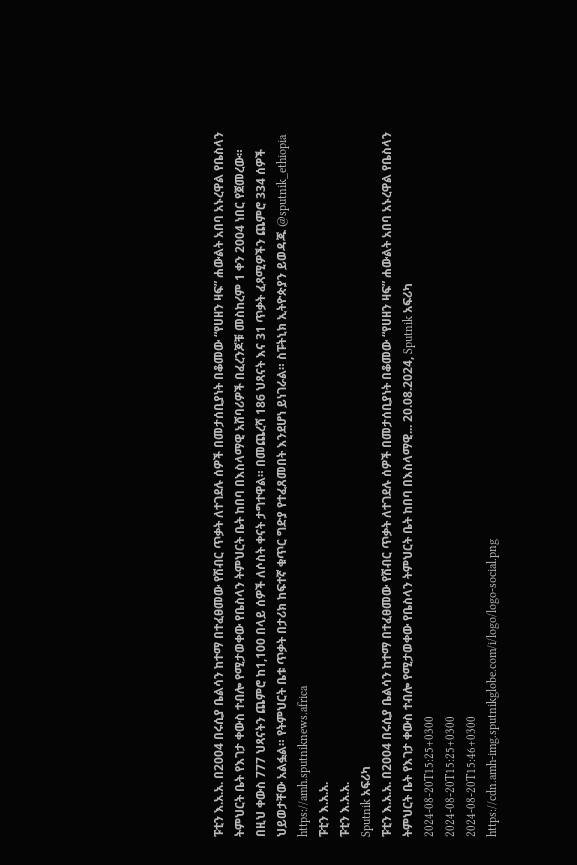ፑቲን እ.አ.አ. በ2004 በሩሲያ ቤልሳን ከተማ በተፈፀመው የሽብር ጥቃት ለተገደሉ ሰዎች በመታሰቢያነት በቆመው “የሀዘን ዛፍ” ሐውልት አበባ አኑረዋል የቤስላን ትምህርት ቤት የእገታ ቀውስ ተብሎ የሚታወቀው የቤስላን ትምህርት ቤት ከበባ በእስላማዊ አሸባሪዎች በፈረንጆቹ መስከረም 1 ቀን 2004 ነበር የጀመረው። በዚህ ቀውስ 777 ህጻናትን ጨምሮ ከ1,100 በላይ ሰዎች ለሶስት ቀናት ታግተዋል። በመጨረሻ 186 ህጻናት እና 31 ጥቃት ፈጻሚዎችን ጨምሮ 334 ሰዎች ህይወታቸው አልፏል። የትምህርት ቤቱ ጥቃት በታሪክ ከፍተኛ ቁጥር ግድያ የተፈጸመበት እንደሆነ ይነገራል። ስፑትኒክ ኢትዮጵያን ይወዳጁ @sputnik_ethiopia
https://amh.sputniknews.africa
ፑቲን እ.አ.አ.
ፑቲን እ.አ.አ.
Sputnik አፍሪካ
ፑቲን እ.አ.አ. በ2004 በሩሲያ ቤልሳን ከተማ በተፈፀመው የሽብር ጥቃት ለተገደሉ ሰዎች በመታሰቢያነት በቆመው “የሀዘን ዛፍ” ሐውልት አበባ አኑረዋል የቤስላን ትምህርት ቤት የእገታ ቀውስ ተብሎ የሚታወቀው የቤስላን ትምህርት ቤት ከበባ በእስላማዊ... 20.08.2024, Sputnik አፍሪካ
2024-08-20T15:25+0300
2024-08-20T15:25+0300
2024-08-20T15:46+0300
https://cdn.amh-img.sputnikglobe.com/i/logo/logo-social.png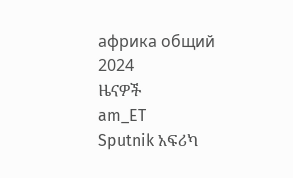африка общий
2024
ዜናዎች
am_ET
Sputnik አፍሪካ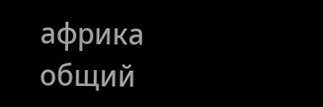африка общий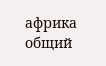африка общий